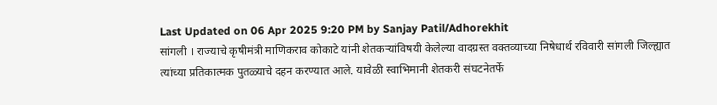Last Updated on 06 Apr 2025 9:20 PM by Sanjay Patil/Adhorekhit
सांगली । राज्याचे कृषीमंत्री माणिकराव कोकाटे यांनी शेतकऱ्यांविषयी केलेल्या वादग्रस्त वक्तव्याच्या निषेधार्थ रविवारी सांगली जिल्ह्यात त्यांच्या प्रतिकात्मक पुतळ्याचे दहन करण्यात आले. यावेळी स्वाभिमानी शेतकरी संघटनेतर्फे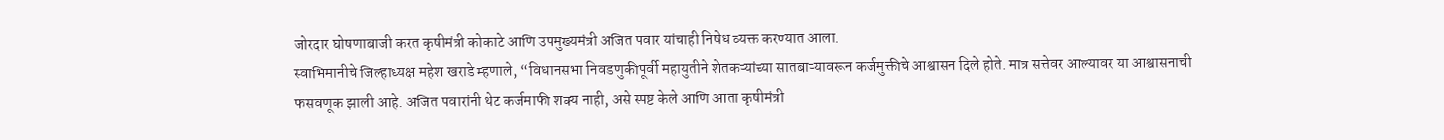जोरदार घोषणाबाजी करत कृषीमंत्री कोकाटे आणि उपमुख्यमंत्री अजित पवार यांचाही निषेध व्यक्त करण्यात आला.
स्वाभिमानीचे जिल्हाध्यक्ष महेश खराडे म्हणाले, “विधानसभा निवडणुकीपूर्वी महायुतीने शेतकऱ्यांच्या सातबाऱ्यावरून कर्जमुक्तीचे आश्वासन दिले होते. मात्र सत्तेवर आल्यावर या आश्वासनाची फसवणूक झाली आहे. अजित पवारांनी थेट कर्जमाफी शक्य नाही, असे स्पष्ट केले आणि आता कृषीमंत्री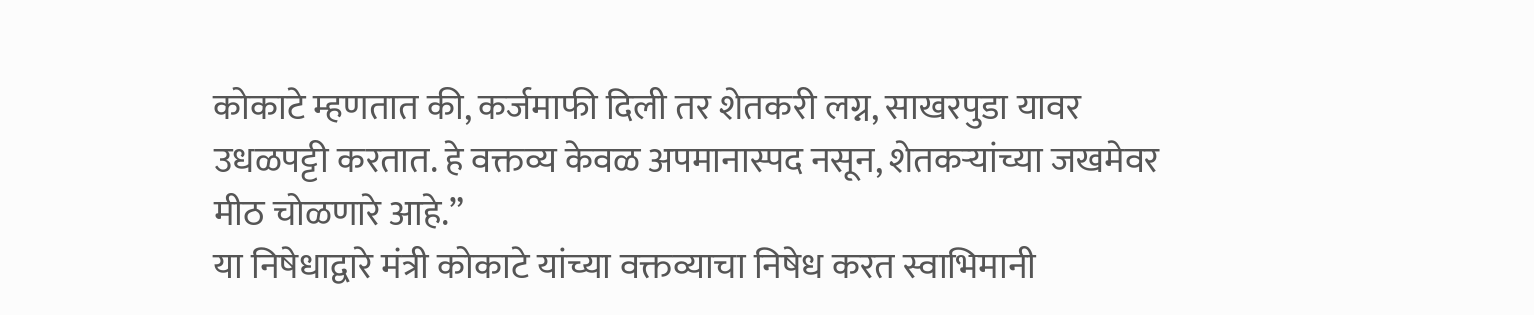कोकाटे म्हणतात की, कर्जमाफी दिली तर शेतकरी लग्न, साखरपुडा यावर उधळपट्टी करतात. हे वक्तव्य केवळ अपमानास्पद नसून, शेतकऱ्यांच्या जखमेवर मीठ चोळणारे आहे.”
या निषेधाद्वारे मंत्री कोकाटे यांच्या वक्तव्याचा निषेध करत स्वाभिमानी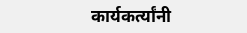कार्यकर्त्यांनी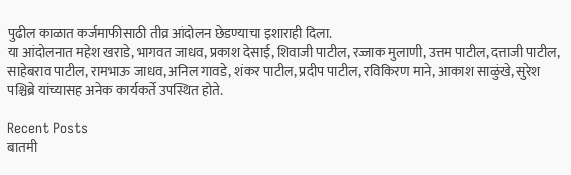पुढील काळात कर्जमाफीसाठी तीव्र आंदोलन छेडण्याचा इशाराही दिला.
या आंदोलनात महेश खराडे, भागवत जाधव, प्रकाश देसाई, शिवाजी पाटील, रज्जाक मुलाणी, उत्तम पाटील, दत्ताजी पाटील, साहेबराव पाटील, रामभाऊ जाधव, अनिल गावडे, शंकर पाटील, प्रदीप पाटील, रविकिरण माने, आकाश साळुंखे, सुरेश पश्चिब्रे यांच्यासह अनेक कार्यकर्ते उपस्थित होते.

Recent Posts
बातमी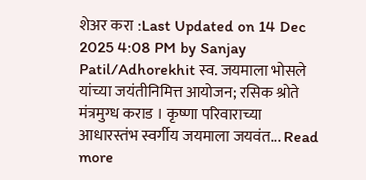शेअर करा :Last Updated on 14 Dec 2025 4:08 PM by Sanjay Patil/Adhorekhit स्व. जयमाला भोसले यांच्या जयंतीनिमित्त आयोजन; रसिक श्रोते मंत्रमुग्ध कराड । कृष्णा परिवाराच्या आधारस्तंभ स्वर्गीय जयमाला जयवंत... Read more